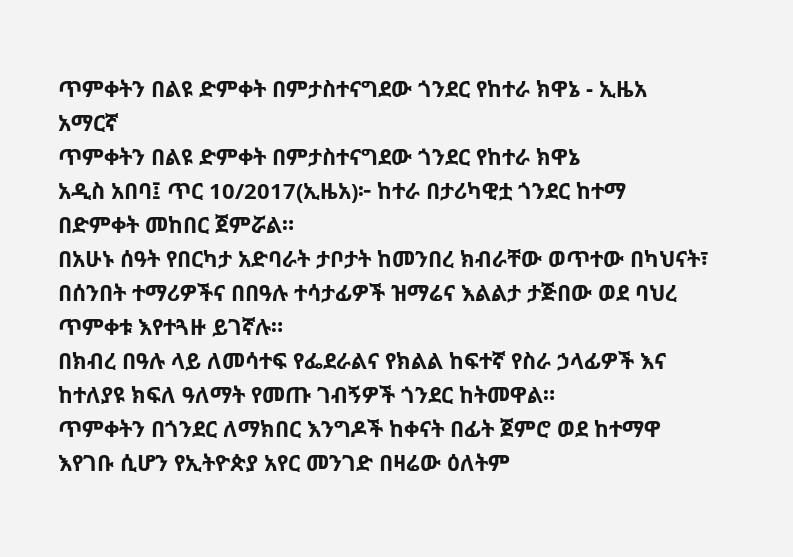ጥምቀትን በልዩ ድምቀት በምታስተናግደው ጎንደር የከተራ ክዋኔ - ኢዜአ አማርኛ
ጥምቀትን በልዩ ድምቀት በምታስተናግደው ጎንደር የከተራ ክዋኔ
አዲስ አበባ፤ ጥር 10/2017(ኢዜአ)፦ ከተራ በታሪካዊቷ ጎንደር ከተማ በድምቀት መከበር ጀምሯል።
በአሁኑ ሰዓት የበርካታ አድባራት ታቦታት ከመንበረ ክብራቸው ወጥተው በካህናት፣ በሰንበት ተማሪዎችና በበዓሉ ተሳታፊዎች ዝማሬና እልልታ ታጅበው ወደ ባህረ ጥምቀቱ እየተጓዙ ይገኛሉ።
በክብረ በዓሉ ላይ ለመሳተፍ የፌደራልና የክልል ከፍተኛ የስራ ኃላፊዎች እና ከተለያዩ ክፍለ ዓለማት የመጡ ገብኝዎች ጎንደር ከትመዋል።
ጥምቀትን በጎንደር ለማክበር እንግዶች ከቀናት በፊት ጀምሮ ወደ ከተማዋ እየገቡ ሲሆን የኢትዮጵያ አየር መንገድ በዛሬው ዕለትም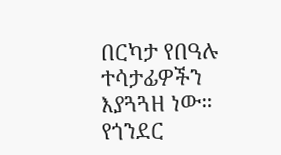በርካታ የበዓሉ ተሳታፊዎችን እያጓጓዘ ነው።
የጎንደር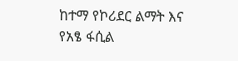ከተማ የኮሪደር ልማት እና የአፄ ፋሲል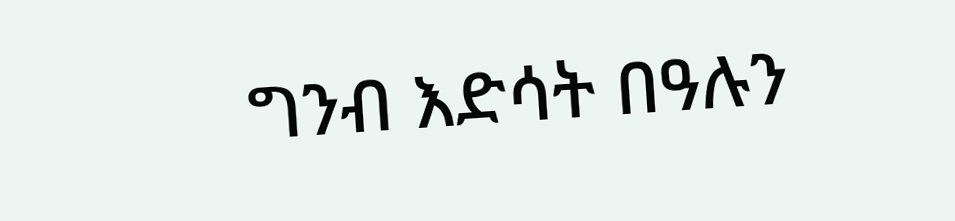ግንብ እድሳት በዓሉን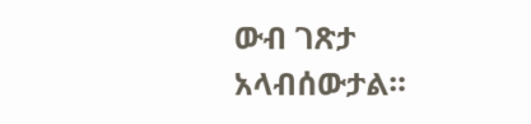ውብ ገጽታ አላብሰውታል።